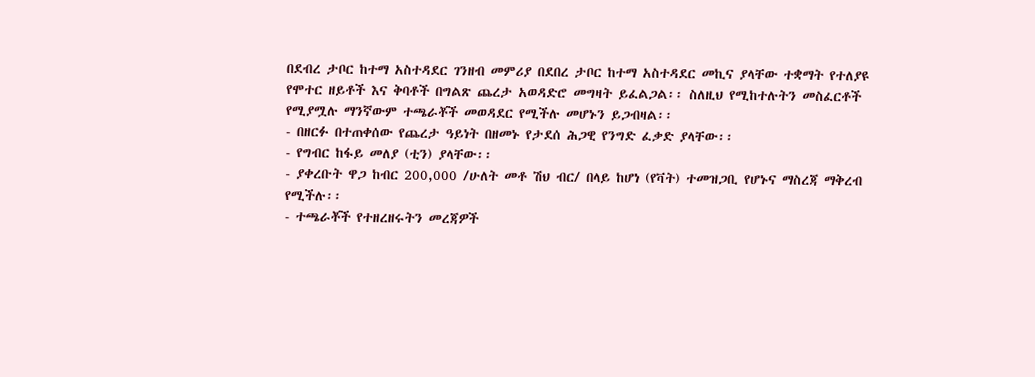በደብረ ታቦር ከተማ አስተዳደር ገንዘብ መምሪያ በደበረ ታቦር ከተማ አስተዳደር መኪና ያላቸው ተቋማት የተለያዩ የሞተር ዘይቶች እና ቅባቶች በግልጽ ጨረታ አወዳድሮ መግዛት ይፈልጋል፡፡ ስለዚህ የሚከተሉትን መስፈርቶች የሚያሟሉ ማንኛውም ተጫራቾች መወዳደር የሚችሉ መሆኑን ይጋብዛል፡፡
- በዘርፉ በተጠቀሰው የጨረታ ዓይነት በዘመኑ የታደሰ ሕጋዊ የንግድ ፈቃድ ያላቸው፡፡
- የግብር ከፋይ መለያ (ቲን) ያላቸው፡፡
- ያቀረቡት ዋጋ ከብር 200,000 /ሁለት መቶ ሽህ ብር/ በላይ ከሆነ (የቫት) ተመዝጋቢ የሆኑና ማስረጃ ማቅረብ የሚችሉ፡፡
- ተጫራቾች የተዘረዘሩትን መረጃዎች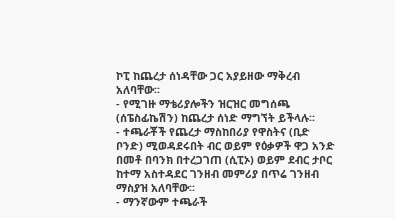ኮፒ ከጨረታ ሰነዳቸው ጋር አያይዘው ማቅረብ አለባቸው፡፡
- የሚገዙ ማቴሪያሎችን ዝርዝር መግሰጫ (ሰፔስፊኬሽን) ከጨረታ ሰነድ ማግኘት ይችላሉ፡፡
- ተጫራቾች የጨረታ ማስከበሪያ የዋስትና (ቢድ ቦንድ) ሚወዳደሩበት ብር ወይም የዕቃዎች ዋጋ አንድ በመቶ በባንክ በተረጋገጠ (ሲፒኦ) ወይም ደብር ታቦር ከተማ አስተዳደር ገንዘብ መምሪያ በጥሬ ገንዘብ ማስያዝ አለባቸው፡፡
- ማንኛውም ተጫራች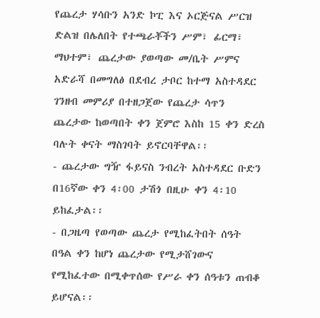የጨረታ ሃሳቡን አንድ ኮፒ እና ኦርጅናል ሥርዝ ድልዝ በሌለበት የተጫራቾችን ሥም፣ ፊርማ፣ ማህተም፣ ጨረታው ያወጣው መ/ቤት ሥምና አድራሻ በመግለፅ በደብረ ታቦር ከተማ አስተዳደር ገንዘብ መምሪያ በተዘጋጀው የጨረታ ሳጥን ጨረታው ከወጣበት ቀን ጀምሮ እስከ 15 ቀን ድረስ ባሉት ቀናት ማስገባት ይኖርባቸዋል፡፡
- ጨረታው ግዥ ፋይናስ ንብረት አስተዳደር ቡድን በ16ኛው ቀን 4፡00 ታሽጎ በዚሁ ቀን 4፡10 ይከፈታል፡፡
- በጋዜጣ የወጣው ጨረታ የሚከፈትበት ሰዓት በዓል ቀን ከሆነ ጨረታው የሚታሸገውና የሚከፈተው በሚቀጥሰው የሥራ ቀን ሰዓቱን ጠብቆ ይሆናል፡፡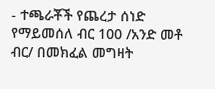- ተጫራቾች የጨረታ ሰነድ የማይመሰለ ብር 100 /አንድ መቶ ብር/ በመክፈል መግዛት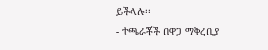ይችላሉ፡፡
- ተጫራቾች በዋጋ ማቅረቢያ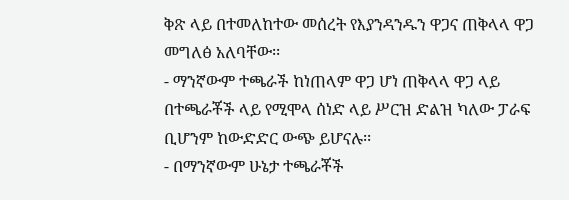ቅጽ ላይ በተመለከተው መሰረት የእያንዳንዱን ዋጋና ጠቅላላ ዋጋ መግለፅ አለባቸው፡፡
- ማንኛውም ተጫራች ከነጠላም ዋጋ ሆነ ጠቅላላ ዋጋ ላይ በተጫራቾች ላይ የሚሞላ ሰነድ ላይ ሥርዝ ድልዝ ካለው ፓራፍ ቢሆንም ከውድድር ውጭ ይሆናሉ፡፡
- በማንኛውም ሁኔታ ተጫራቾች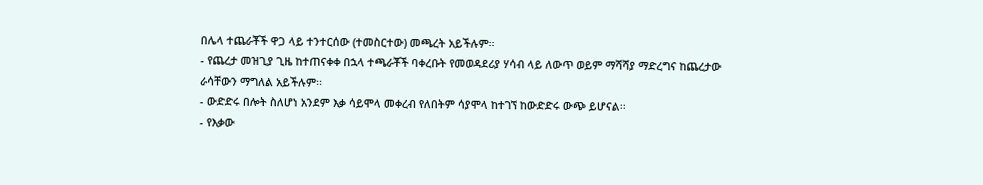በሌላ ተጨራቾች ዋጋ ላይ ተንተርሰው (ተመስርተው) መጫረት አይችሉም፡፡
- የጨረታ መዝጊያ ጊዜ ከተጠናቀቀ በኋላ ተጫራቾች ባቀረቡት የመወዳደሪያ ሃሳብ ላይ ለውጥ ወይም ማሻሻያ ማድረግና ከጨረታው ራሳቸውን ማግለል አይችሉም፡፡
- ውድድሩ በሎት ስለሆነ አንደም እቃ ሳይሞላ መቀረብ የለበትም ሳያሞላ ከተገኘ ከውድድሩ ውጭ ይሆናል፡፡
- የእቃው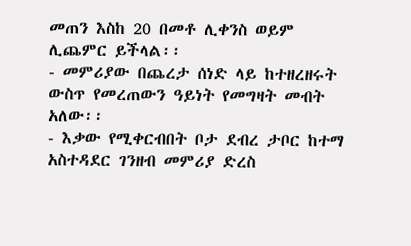መጠን እስከ 20 በመቶ ሊቀንስ ወይም ሊጨምር ይችላል፡፡
- መምሪያው በጨረታ ሰነድ ላይ ከተዘረዘሩት ውስጥ የመረጠውን ዓይነት የመግዛት መብት አለው፡፡
- እቃው የሚቀርብበት ቦታ ደብረ ታቦር ከተማ አስተዳደር ገንዘብ መምሪያ ድረስ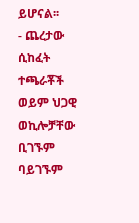ይሆናል፡፡
- ጨረታው ሲከፈት ተጫራቾች ወይም ህጋዊ ወኪሎቻቸው ቢገኙም ባይገኙም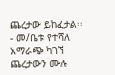ጨረታው ይከፈታል፡፡
- መ/ቤቱ የተሻለ አማራጭ ካገኘ ጨረታውን ሙሉ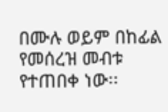በሙሉ ወይም በከፊል የመሰረዝ መብቱ የተጠበቀ ነው፡፡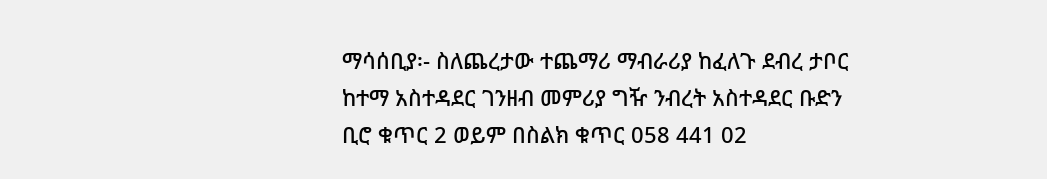ማሳሰቢያ፡- ስለጨረታው ተጨማሪ ማብራሪያ ከፈለጉ ደብረ ታቦር ከተማ አስተዳደር ገንዘብ መምሪያ ግዥ ንብረት አስተዳደር ቡድን ቢሮ ቁጥር 2 ወይም በስልክ ቁጥር 058 441 02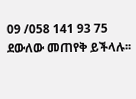09 /058 141 93 75 ደውለው መጠየቅ ይችላሉ፡፡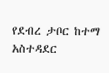የደብረ ታቦር ከተማ አስተዳደር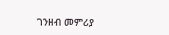ገንዘብ መምሪያ